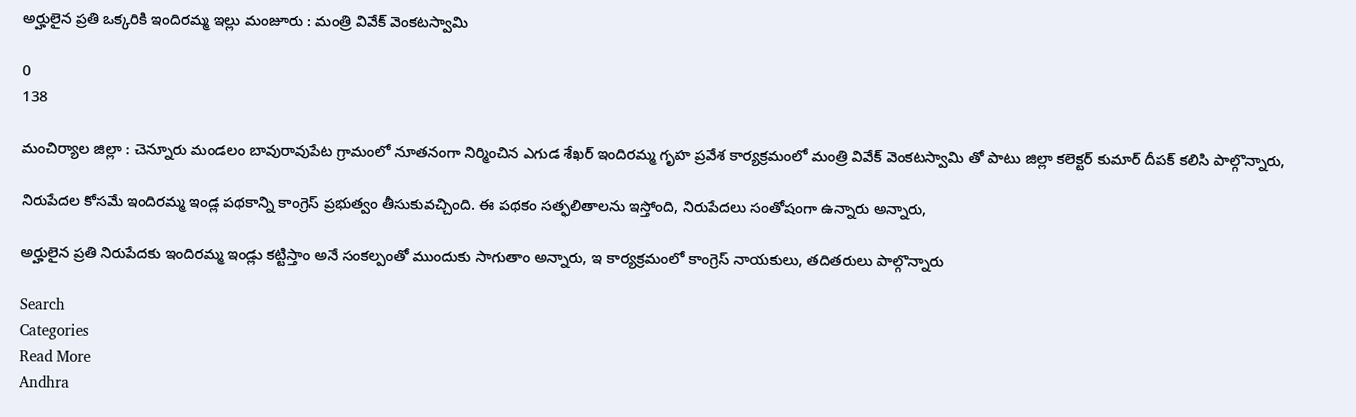అర్హులైన ప్రతి ఒక్కరికి ఇందిరమ్మ ఇల్లు మంజూరు : మంత్రి వివేక్ వెంకటస్వామి

0
138

మంచిర్యాల జిల్లా : చెన్నూరు మండలం బావురావుపేట గ్రామంలో నూతనంగా నిర్మించిన ఎగుడ శేఖర్ ఇందిరమ్మ గృహ ప్రవేశ కార్యక్రమంలో మంత్రి వివేక్ వెంకటస్వామి తో పాటు జిల్లా కలెక్టర్ కుమార్ దీపక్ కలిసి పాల్గొన్నారు,

నిరుపేదల కోసమే ఇందిరమ్మ ఇండ్ల పథకాన్ని కాంగ్రెస్ ప్రభుత్వం తీసుకువచ్చింది. ఈ పథకం సత్ఫలితాలను ఇస్తోంది, నిరుపేదలు సంతోషంగా ఉన్నారు అన్నారు,

అర్హులైన ప్రతి నిరుపేదకు ఇందిరమ్మ ఇండ్లు కట్టిస్తాం అనే సంకల్పంతో ముందుకు సాగుతాం అన్నారు, ఇ కార్యక్రమంలో కాంగ్రెస్ నాయకులు, తదితరులు పాల్గొన్నారు

Search
Categories
Read More
Andhra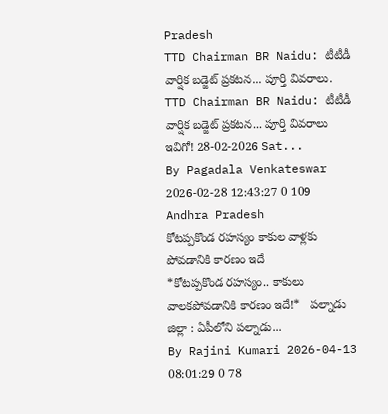Pradesh
TTD Chairman BR Naidu: టీటీడీ వార్షిక బడ్జెట్ ప్రకటన... పూర్తి వివరాలు.
TTD Chairman BR Naidu: టీటీడీ వార్షిక బడ్జెట్ ప్రకటన... పూర్తి వివరాలు ఇవిగో! 28-02-2026 Sat...
By Pagadala Venkateswar 2026-02-28 12:43:27 0 109
Andhra Pradesh
కోటప్పకొండ రహస్యం కాకుల వాళ్లకు పోవడానికి కారణం ఇదే
*కోటప్పకొండ రహస్యం.. కాకులు వాలకపోవడానికి కారణం ఇదే!*   పల్నాడు జిల్లా : ఏపీలోని పల్నాడు...
By Rajini Kumari 2026-04-13 08:01:29 0 78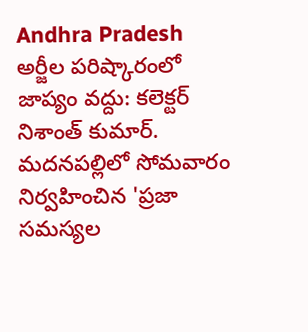Andhra Pradesh
అర్జీల పరిష్కారంలో జాప్యం వద్దు: కలెక్టర్ నిశాంత్ కుమార్.
మదనపల్లిలో సోమవారం నిర్వహించిన 'ప్రజా సమస్యల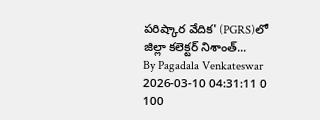పరిష్కార వేదిక' (PGRS)లో జిల్లా కలెక్టర్ నిశాంత్...
By Pagadala Venkateswar 2026-03-10 04:31:11 0 100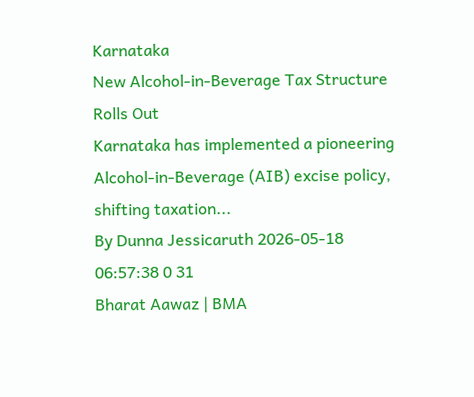Karnataka
New Alcohol-in-Beverage Tax Structure Rolls Out
Karnataka has implemented a pioneering Alcohol-in-Beverage (AIB) excise policy, shifting taxation...
By Dunna Jessicaruth 2026-05-18 06:57:38 0 31
Bharat Aawaz | BMA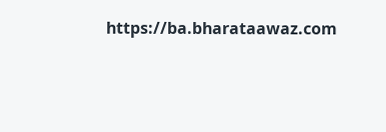https://ba.bharataawaz.com